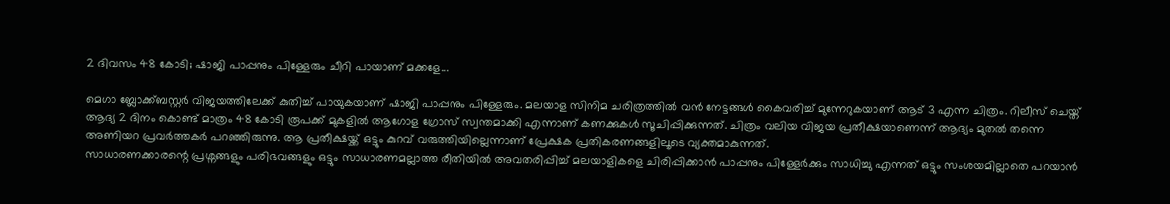2 ദിവസം 48 കോടി; ഷാജി പാപ്പനും പിള്ളേരും ചീറി പായാണ് മക്കളേ...

മെഗാ ബ്ലോക്ക്ബസ്റ്റർ വിജയത്തിലേക്ക് കുതിച്ച് പായുകയാണ് ഷാജി പാപ്പനും പിള്ളേരും. മലയാള സിനിമ ചരിത്രത്തിൽ വൻ നേട്ടങ്ങൾ കൈവരിച്ച് മുന്നേറുകയാണ് ആട് 3 എന്ന ചിത്രം. റിലീസ് ചെയ്ത് ആദ്യ 2 ദിനം കൊണ്ട് മാത്രം 48 കോടി രൂപക്ക് മുകളിൽ ആഗോള ഗ്രോസ് സ്വന്തമാക്കി എന്നാണ് കണക്കുകൾ സൂചിപ്പിക്കുന്നത്. ചിത്രം വലിയ വിജയ പ്രതീക്ഷയാണെന്ന് ആദ്യം മുതൽ തന്നെ അണിയറ പ്രവർത്തകർ പറഞ്ഞിരുന്നു. ആ പ്രതീക്ഷയ്ക്ക് ഒട്ടും കുറവ് വരുത്തിയില്ലെന്നാണ് പ്രേക്ഷക പ്രതികരണങ്ങളിലൂടെ വ്യക്തമാകുന്നത്.
സാധാരണക്കാരന്റെ പ്രശ്നങ്ങളും പരിഭവങ്ങളും ഒട്ടും സാധാരണമല്ലാത്ത രീതിയിൽ അവതരിപ്പിച്ച് മലയാളികളെ ചിരിപ്പിക്കാൻ പാപ്പനും പിള്ളേർക്കും സാധിച്ചു എന്നത് ഒട്ടും സംശയമില്ലാതെ പറയാൻ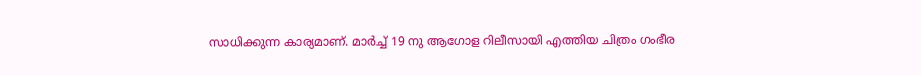സാധിക്കുന്ന കാര്യമാണ്. മാർച്ച് 19 നു ആഗോള റിലീസായി എത്തിയ ചിത്രം ഗംഭീര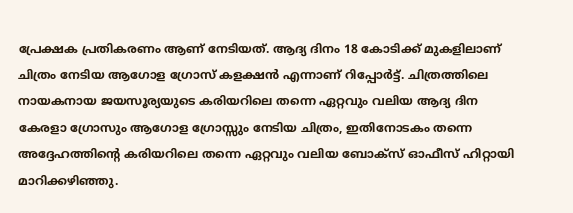പ്രേക്ഷക പ്രതികരണം ആണ് നേടിയത്. ആദ്യ ദിനം 18 കോടിക്ക് മുകളിലാണ് ചിത്രം നേടിയ ആഗോള ഗ്രോസ് കളക്ഷൻ എന്നാണ് റിപ്പോർട്ട്. ചിത്രത്തിലെ നായകനായ ജയസൂര്യയുടെ കരിയറിലെ തന്നെ ഏറ്റവും വലിയ ആദ്യ ദിന കേരളാ ഗ്രോസും ആഗോള ഗ്രോസ്സും നേടിയ ചിത്രം, ഇതിനോടകം തന്നെ അദ്ദേഹത്തിൻ്റെ കരിയറിലെ തന്നെ ഏറ്റവും വലിയ ബോക്സ് ഓഫീസ് ഹിറ്റായി മാറിക്കഴിഞ്ഞു.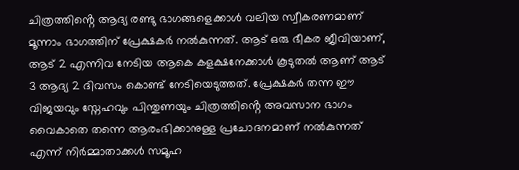ചിത്രത്തിൻ്റെ ആദ്യ രണ്ടു ഭാഗങ്ങളെക്കാൾ വലിയ സ്വീകരണമാണ് മൂന്നാം ഭാഗത്തിന് പ്രേക്ഷകർ നൽകുന്നത്. ആട് ഒരു ഭീകര ജീവിയാണ്, ആട് 2 എന്നിവ നേടിയ ആകെ കളക്ഷനേക്കാൾ കൂടുതൽ ആണ് ആട് 3 ആദ്യ 2 ദിവസം കൊണ്ട് നേടിയെടുത്തത്. പ്രേക്ഷകർ തന്ന ഈ വിജയവും സ്നേഹവും പിന്തുണയും ചിത്രത്തിൻ്റെ അവസാന ഭാഗം വൈകാതെ തന്നെ ആരംഭിക്കാനുള്ള പ്രചോദനമാണ് നൽകുന്നത് എന്ന് നിർമ്മാതാക്കൾ സമൂഹ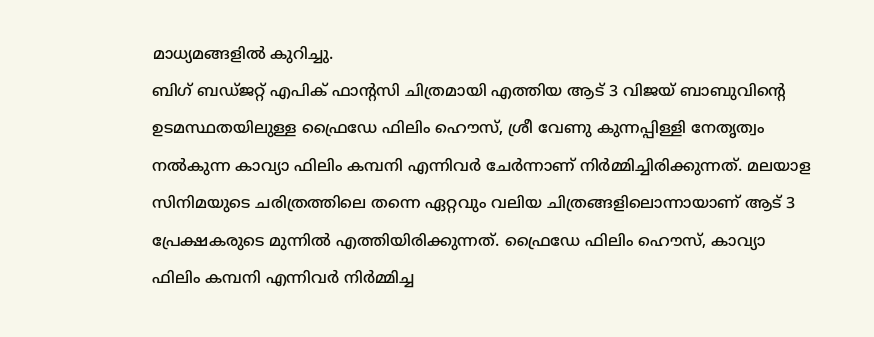മാധ്യമങ്ങളിൽ കുറിച്ചു.
ബിഗ് ബഡ്ജറ്റ് എപിക് ഫാൻ്റസി ചിത്രമായി എത്തിയ ആട് 3 വിജയ് ബാബുവിന്റെ ഉടമസ്ഥതയിലുള്ള ഫ്രൈഡേ ഫിലിം ഹൌസ്, ശ്രീ വേണു കുന്നപ്പിള്ളി നേതൃത്വം നൽകുന്ന കാവ്യാ ഫിലിം കമ്പനി എന്നിവർ ചേർന്നാണ് നിർമ്മിച്ചിരിക്കുന്നത്. മലയാള സിനിമയുടെ ചരിത്രത്തിലെ തന്നെ ഏറ്റവും വലിയ ചിത്രങ്ങളിലൊന്നായാണ് ആട് 3 പ്രേക്ഷകരുടെ മുന്നിൽ എത്തിയിരിക്കുന്നത്. ഫ്രൈഡേ ഫിലിം ഹൌസ്, കാവ്യാ ഫിലിം കമ്പനി എന്നിവർ നിർമ്മിച്ച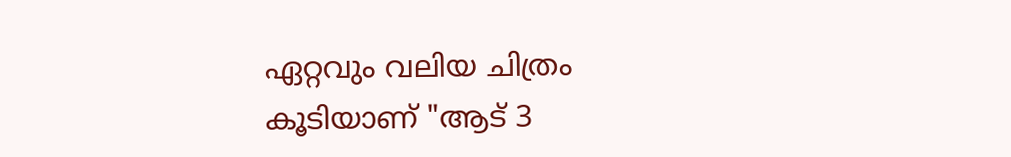ഏറ്റവും വലിയ ചിത്രം കൂടിയാണ് "ആട് 3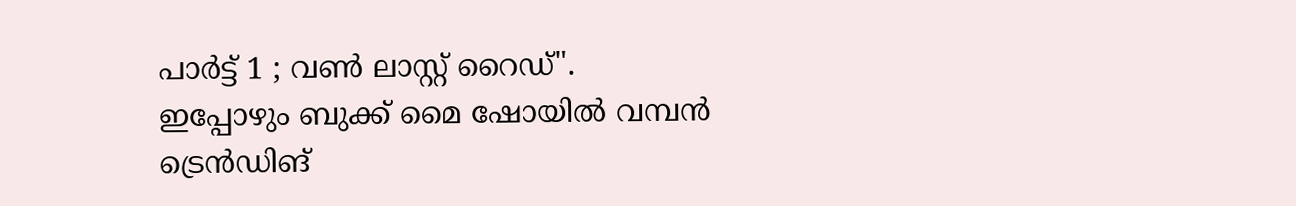പാർട്ട് 1 ; വൺ ലാസ്റ്റ് റൈഡ്". ഇപ്പോഴും ബുക്ക് മൈ ഷോയിൽ വമ്പൻ ട്രെൻഡിങ്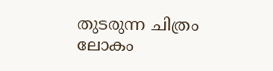തുടരുന്ന ചിത്രം ലോകം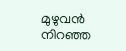മുഴുവൻ നിറഞ്ഞ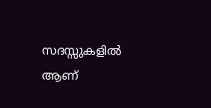സദസ്സുകളിൽ ആണ്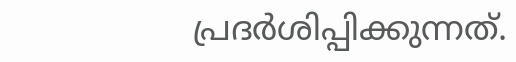പ്രദർശിപ്പിക്കുന്നത്.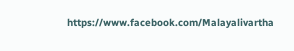https://www.facebook.com/Malayalivartha